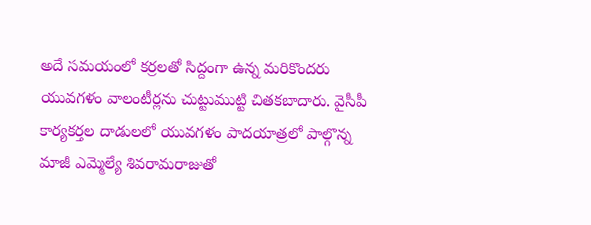అదే సమయంలో కర్రలతో సిద్దంగా ఉన్న మరికొందరు యువగళం వాలంటీర్లను చుట్టుముట్టి చితకబాదారు. వైసీపీ కార్యకర్తల దాడులలో యువగళం పాదయాత్రలో పాల్గొన్న మాజీ ఎమ్మెల్యే శివరామరాజుతో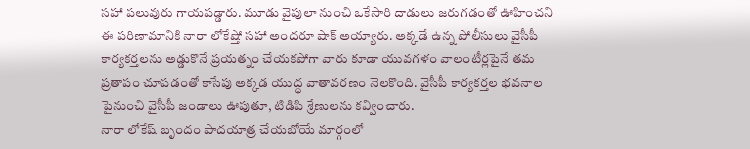సహా పలువురు గాయపడ్డారు. మూడు వైపులా నుంచి ఒకేసారి దాడులు జరుగడంతో ఊహించని ఈ పరిణామానికి నారా లోకేష్తో సహా అందరూ షాక్ అయ్యారు. అక్కడే ఉన్న పోలీసులు వైసీపీ కార్యకర్తలను అడ్డుకొనే ప్రయత్నం చేయకపోగా వారు కూడా యువగళం వాలంటీర్లపైనే తమ ప్రతాపం చూపడంతో కాసేపు అక్కడ యుద్ధ వాతావరణం నెలకొంది. వైసీపీ కార్యకర్తల భవనాల పైనుంచి వైసీపీ జండాలు ఊపుతూ, టిడిపి శ్రేణులను కవ్వించారు.
నారా లోకేష్ బృందం పాదయాత్ర చేయబోయే మార్గంలో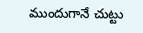ముందుగానే చుట్టు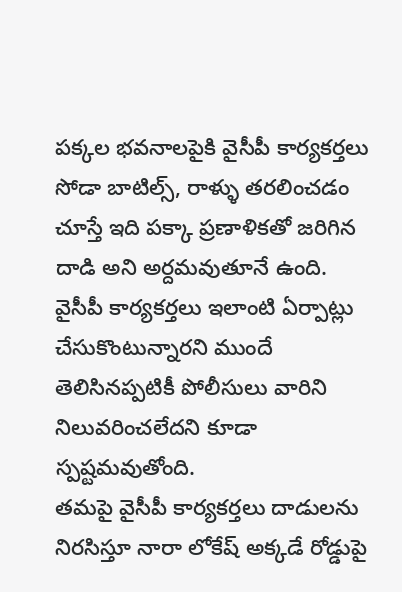పక్కల భవనాలపైకి వైసీపీ కార్యకర్తలు సోడా బాటిల్స్, రాళ్ళు తరలించడం చూస్తే ఇది పక్కా ప్రణాళికతో జరిగిన దాడి అని అర్దమవుతూనే ఉంది. వైసీపీ కార్యకర్తలు ఇలాంటి ఏర్పాట్లు చేసుకొంటున్నారని ముందే తెలిసినప్పటికీ పోలీసులు వారిని నిలువరించలేదని కూడా స్పష్టమవుతోంది.
తమపై వైసీపీ కార్యకర్తలు దాడులను నిరసిస్తూ నారా లోకేష్ అక్కడే రోడ్డుపై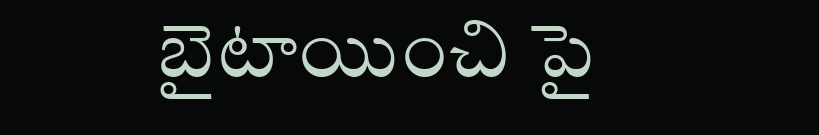బైటాయించి పై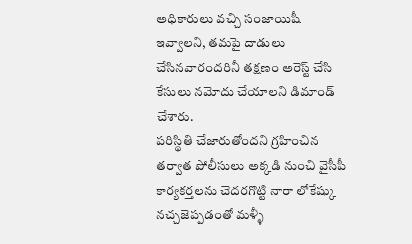అధికారులు వచ్చి సంజాయిషీ ఇవ్వాలని, తమపై దాడులు చేసినవారందరినీ తక్షణం అరెస్ట్ చేసి కేసులు నమోదు చేయాలని డిమాండ్ చేశారు.
పరిస్థితి చేజారుతోందని గ్రహించిన తర్వాత పోలీసులు అక్కడి నుంచి వైసీపీ కార్యకర్తలను చెదరగొట్టి నారా లోకేష్కు నచ్చజెప్పడంతో మళ్ళీ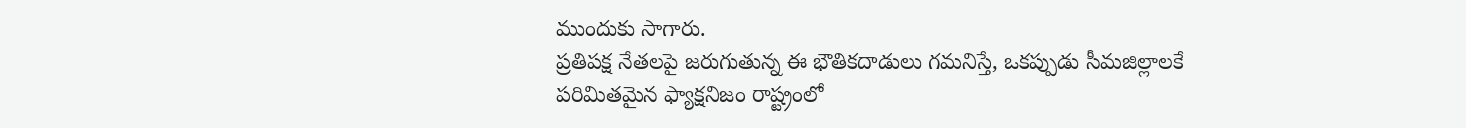ముందుకు సాగారు.
ప్రతిపక్ష నేతలపై జరుగుతున్న ఈ భౌతికదాడులు గమనిస్తే, ఒకప్పుడు సీమజిల్లాలకే పరిమితమైన ఫ్యాక్షనిజం రాష్ట్రంలో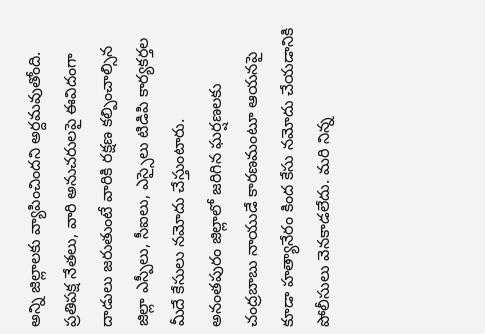అన్ని జిల్లాలకు వ్యాపించిందని అర్దమవుతోంది. ప్రతిపక్ష నేతలు, వారి అనుచరులపై ఈవిదంగా దాడులు జరుతుంటే వారికి రక్షణ కల్పించాల్సిన జిల్లా ఎస్పీలు, సీఐలు, ఎస్సైలు టిడిపి కార్యకర్తల మీదే కేసులు నమోదు చేస్తుంటారు.
అనంతపురం జిల్లాలో జరిగిన ఘర్షణలకు చంద్రబాబు నాయుడే కారణమంటూ ఆయనపై కూడా హత్యానేరం కింద కేసు నమోదు చేయడానికి పోలీసులు వెనకాడలేదు. మరి నిన్న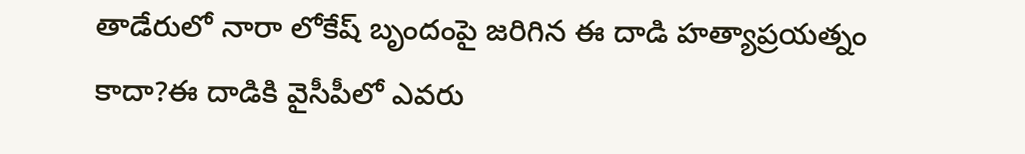తాడేరులో నారా లోకేష్ బృందంపై జరిగిన ఈ దాడి హత్యాప్రయత్నం కాదా?ఈ దాడికి వైసీపీలో ఎవరు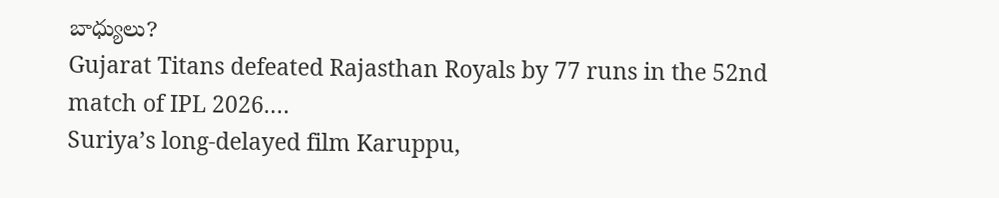బాధ్యులు?
Gujarat Titans defeated Rajasthan Royals by 77 runs in the 52nd match of IPL 2026.…
Suriya’s long-delayed film Karuppu,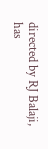directed by RJ Balaji, has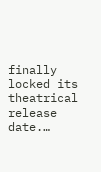finally locked its theatrical release date.…